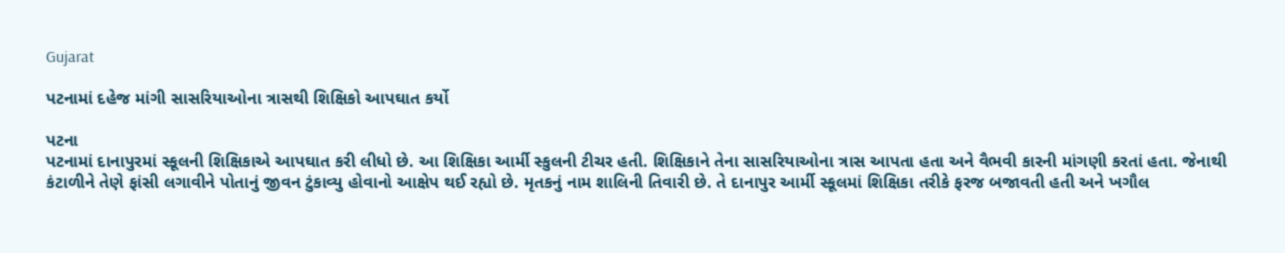Gujarat

પટનામાં દહેજ માંગી સાસરિયાઓના ત્રાસથી શિક્ષિકો આપઘાત કર્યો

પટના
પટનામાં દાનાપુરમાં સ્કૂલની શિક્ષિકાએ આપઘાત કરી લીધો છે. આ શિક્ષિકા આર્મી સ્કુલની ટીચર હતી. શિક્ષિકાને તેના સાસરિયાઓના ત્રાસ આપતા હતા અને વૈભવી કારની માંગણી કરતાં હતા. જેનાથી કંટાળીને તેણે ફાંસી લગાવીને પોતાનું જીવન ટુંકાવ્યુ હોવાનો આક્ષેપ થઈ રહ્યો છે. મૃતકનું નામ શાલિની તિવારી છે. તે દાનાપુર આર્મી સ્કૂલમાં શિક્ષિકા તરીકે ફરજ બજાવતી હતી અને ખગૌલ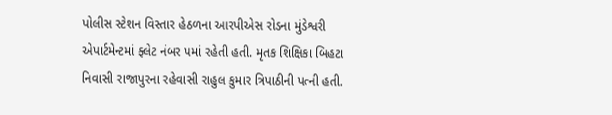પોલીસ સ્ટેશન વિસ્તાર હેઠળના આરપીએસ રોડના મુંડેશ્વરી એપાર્ટમેન્ટમાં ફ્લેટ નંબર ૫માં રહેતી હતી. મૃતક શિક્ષિકા બિહટા નિવાસી રાજાપુરના રહેવાસી રાહુલ કુમાર ત્રિપાઠીની પત્ની હતી.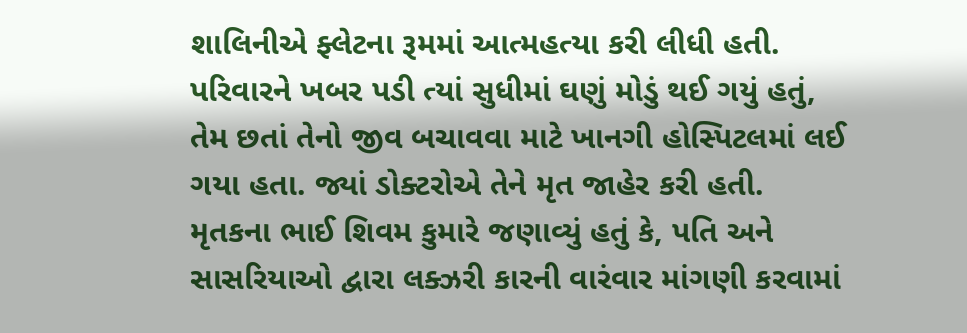શાલિનીએ ફ્લેટના રૂમમાં આત્મહત્યા કરી લીધી હતી. પરિવારને ખબર પડી ત્યાં સુધીમાં ઘણું મોડું થઈ ગયું હતું, તેમ છતાં તેનો જીવ બચાવવા માટે ખાનગી હોસ્પિટલમાં લઈ ગયા હતા. જ્યાં ડોક્ટરોએ તેને મૃત જાહેર કરી હતી. મૃતકના ભાઈ શિવમ કુમારે જણાવ્યું હતું કે, પતિ અને સાસરિયાઓ દ્વારા લક્ઝરી કારની વારંવાર માંગણી કરવામાં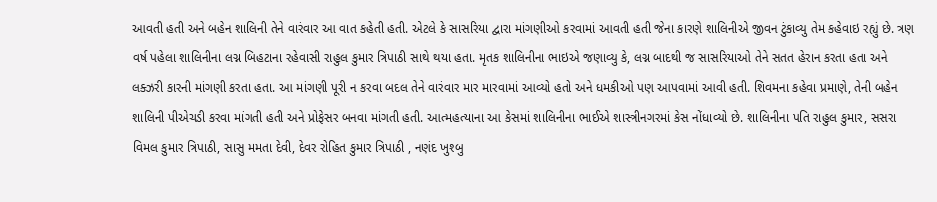આવતી હતી અને બહેન શાલિની તેને વારંવાર આ વાત કહેતી હતી. એટલે કે સાસરિયા દ્વારા માંગણીઓ કરવામાં આવતી હતી જેના કારણે શાલિનીએ જીવન ટુંકાવ્યુ તેમ કહેવાઇ રહ્યું છે. ત્રણ વર્ષ પહેલા શાલિનીના લગ્ન બિહટાના રહેવાસી રાહુલ કુમાર ત્રિપાઠી સાથે થયા હતા. મૃતક શાલિનીના ભાઇએ જણાવ્યુ કે, લગ્ન બાદથી જ સાસરિયાઓ તેને સતત હેરાન કરતા હતા અને લક્ઝરી કારની માંગણી કરતા હતા. આ માંગણી પૂરી ન કરવા બદલ તેને વારંવાર માર મારવામાં આવ્યો હતો અને ધમકીઓ પણ આપવામાં આવી હતી. શિવમના કહેવા પ્રમાણે, તેની બહેન શાલિની પીએચડી કરવા માંગતી હતી અને પ્રોફેસર બનવા માંગતી હતી. આત્મહત્યાના આ કેસમાં શાલિનીના ભાઈએ શાસ્ત્રીનગરમાં કેસ નોંધાવ્યો છે. શાલિનીના પતિ રાહુલ કુમાર, સસરા વિમલ કુમાર ત્રિપાઠી, સાસુ મમતા દેવી, દેવર રોહિત કુમાર ત્રિપાઠી , નણંદ ખુશ્બુ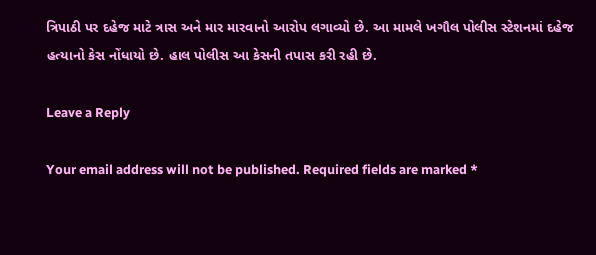ત્રિપાઠી પર દહેજ માટે ત્રાસ અને માર મારવાનો આરોપ લગાવ્યો છે. આ મામલે ખગૌલ પોલીસ સ્ટેશનમાં દહેજ હત્યાનો કેસ નોંધાયો છે. હાલ પોલીસ આ કેસની તપાસ કરી રહી છે.

Leave a Reply

Your email address will not be published. Required fields are marked *